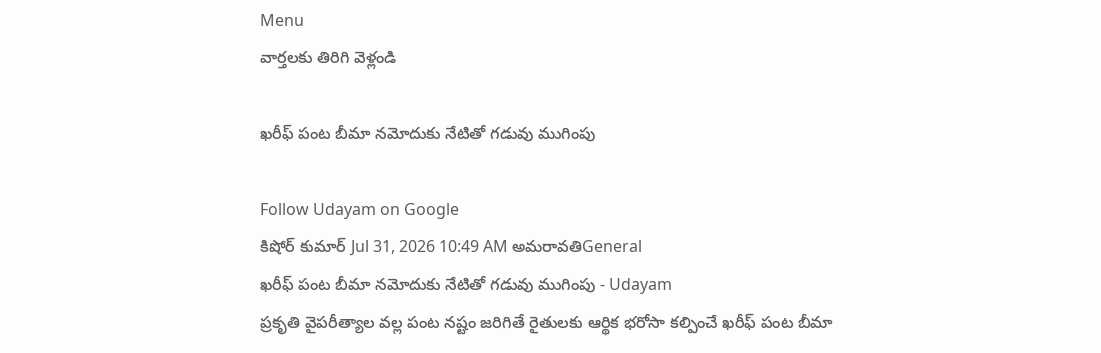Menu
వార్తలకు తిరిగి వెళ్లండి

ఖరీఫ్ పంట బీమా నమోదుకు నేటితో గడువు ముగింపు

Follow Udayam on Google
కిషోర్ కుమార్ Jul 31, 2026 10:49 AM అమరావతిGeneral
ఖరీఫ్ పంట బీమా నమోదుకు నేటితో గడువు ముగింపు - Udayam
ప్రకృతి వైపరీత్యాల వల్ల పంట నష్టం జరిగితే రైతులకు ఆర్థిక భరోసా కల్పించే ఖరీఫ్ పంట బీమా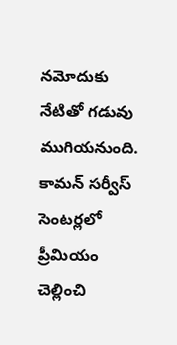నమోదుకు నేటితో గడువు ముగియనుంది. కామన్ సర్వీస్ సెంటర్లలో ప్రీమియం చెల్లించి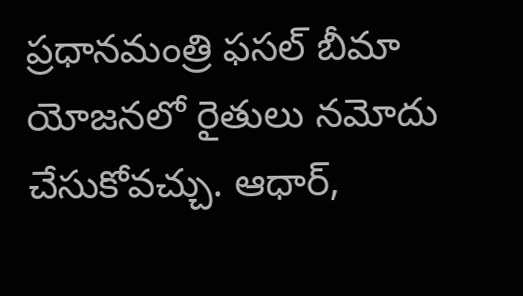ప్రధానమంత్రి ఫసల్ బీమా యోజనలో రైతులు నమోదు చేసుకోవచ్చు. ఆధార్,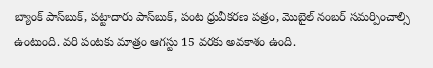బ్యాంక్ పాస్‌బుక్, పట్టాదారు పాస్‌బుక్, పంట ధ్రువీకరణ పత్రం, మొబైల్ నంబర్ సమర్పించాల్సి ఉంటుంది. వరి పంటకు మాత్రం ఆగస్టు 15 వరకు అవకాశం ఉంది.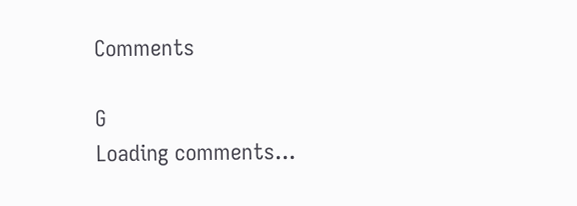Comments

G
Loading comments...